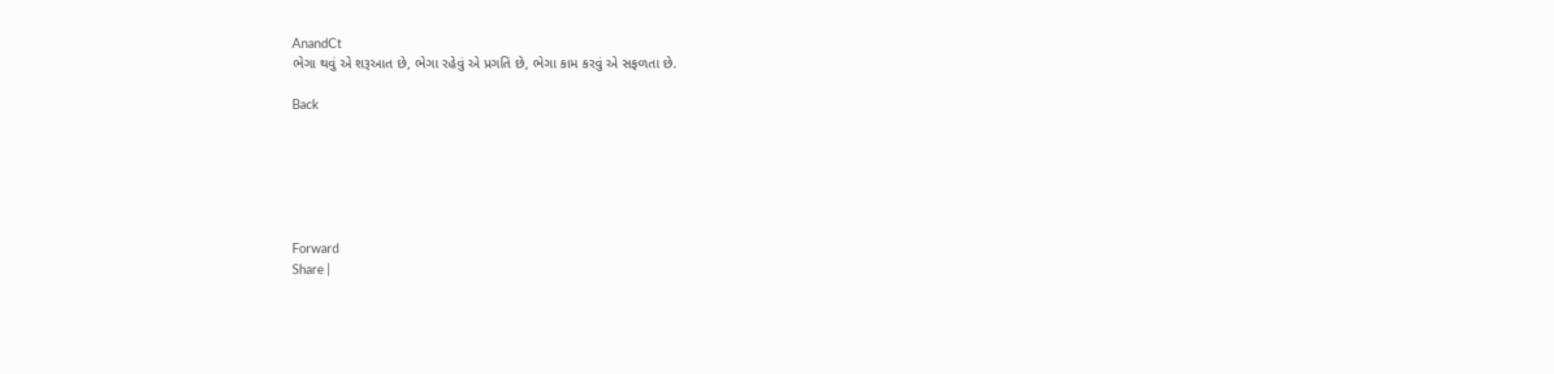AnandCt
ભેગા થવું એ શરૂઆત છે, ભેગા રહેવું એ પ્રગતિ છે, ભેગા કામ કરવું એ સફળતા છે.

Back






Forward
Share |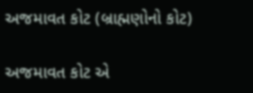અજમાવત કોટ (બ્રાહ્મણોનો કોટ)

અજમાવત કોટ એ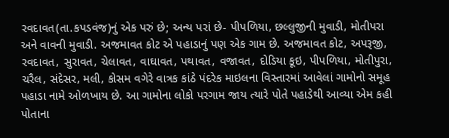રવદાવત(તા.કપડવંજ)નું એક પરું છે; અન્ય પરાં છે- પીપળિયા, છલ્લુજીની મુવાડી, મોતીપરા અને વાવની મુવાડી. અજમાવત કોટ એ પહાડાનું પણ એક ગામ છે. અજમાવત કોટ, અપરૂજી, રવદાવત, સુરાવત, ચેલાવત, વાઘાવત, પથાવત, વજાવત, દોડિયા કૂઇ, પીપળિયા, મોતીપુરા, ચરૈલ, સંદેસર, મલી, કોસમ વગેરે વાત્રક કાંઠે પંદરેક માઇલના વિસ્તારમાં આવેલાં ગામોનો સમૂહ પહાડા નામે ઓળખાય છે. આ ગામોના લોકો પરગામ જાય ત્યારે પોતે પહાડેથી આવ્યા એમ કહી પોતાના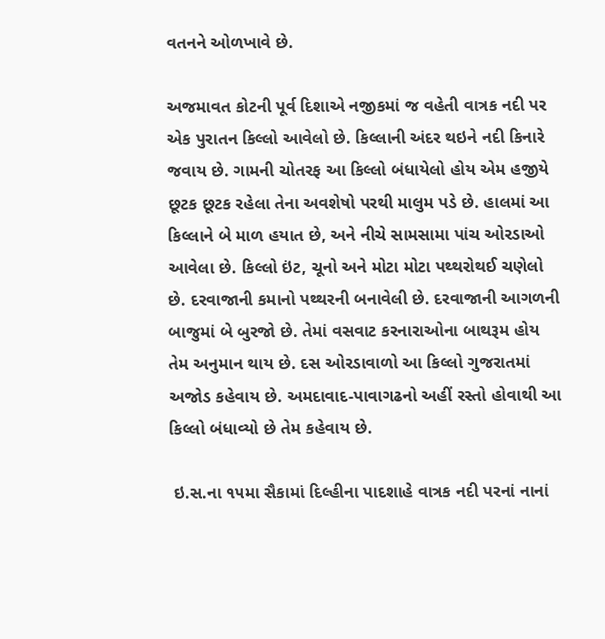વતનને ઓળખાવે છે.

અજમાવત કોટની પૂર્વ દિશાએ નજીકમાં જ વહેતી વાત્રક નદી પર એક પુરાતન કિલ્લો આવેલો છે. કિલ્લાની અંદર થઇને નદી કિનારે જવાય છે. ગામની ચોતરફ આ કિલ્લો બંધાયેલો હોય એમ હજીયે છૂટક છૂટક રહેલા તેના અવશેષો પરથી માલુમ પડે છે. હાલમાં આ કિલ્લાને બે માળ હયાત છે, અને નીચે સામસામા પાંચ ઓરડાઓ આવેલા છે. કિલ્લો ઇંટ, ચૂનો અને મોટા મોટા પથ્થરોથઈ ચણેલો છે. દરવાજાની કમાનો પથ્થરની બનાવેલી છે. દરવાજાની આગળની બાજુમાં બે બુરજો છે. તેમાં વસવાટ કરનારાઓના બાથરૂમ હોય તેમ અનુમાન થાય છે. દસ ઓરડાવાળો આ કિલ્લો ગુજરાતમાં અજોડ કહેવાય છે. અમદાવાદ-પાવાગઢનો અહીં રસ્તો હોવાથી આ કિલ્લો બંધાવ્યો છે તેમ કહેવાય છે.

 ઇ.સ.ના ૧૫મા સૈકામાં દિલ્હીના પાદશાહે વાત્રક નદી પરનાં નાનાં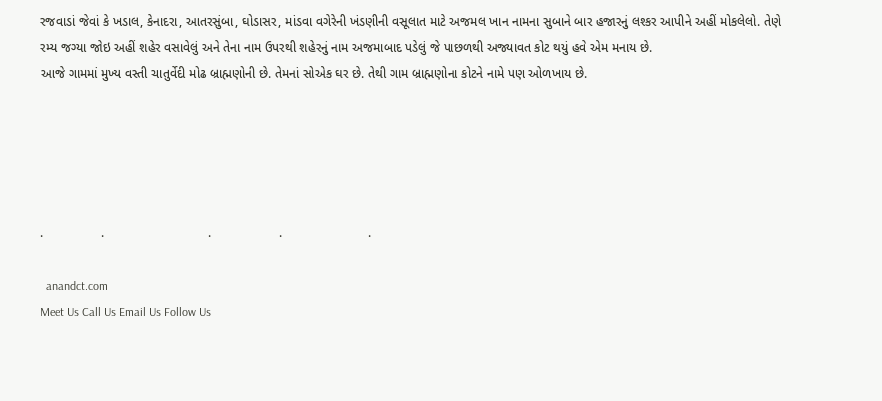રજવાડાં જેવાં કે ખડાલ, કેનાદરા, આતરસુંબા, ઘોડાસર, માંડવા વગેરેની ખંડણીની વસૂલાત માટે અજમલ ખાન નામના સુબાને બાર હજારનું લશ્કર આપીને અહીં મોકલેલો. તેણે રમ્ય જગ્યા જોઇ અહીં શહેર વસાવેલું અને તેના નામ ઉપરથી શહેરનું નામ અજમાબાદ પડેલું જે પાછળથી અજ્યાવત કોટ થયું હવે એમ મનાય છે.
આજે ગામમાં મુખ્ય વસ્તી ચાતુર્વેદી મોઢ બ્રાહ્મણોની છે. તેમનાં સોએક ઘર છે. તેથી ગામ બ્રાહ્મણોના કોટને નામે પણ ઓળખાય છે.





.                .                             .                   .                        .

  anandct.com
Meet Us Call Us Email Us Follow Us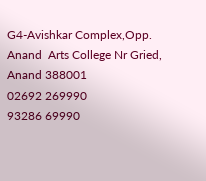G4-Avishkar Complex,Opp. Anand  Arts College Nr Gried,
Anand 388001
02692 269990
93286 69990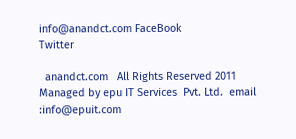info@anandct.com FaceBook
Twitter

  anandct.com   All Rights Reserved 2011 Managed by epu IT Services  Pvt. Ltd.  email :info@epuit.com